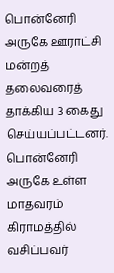பொன்னேரி அருகே ஊராட்சி மன்றத் தலைவரைத் தாக்கிய 3 கைது செய்யப்பட்டனர்.
பொன்னேரி அருகே உள்ள மாதவரம் கிராமத்தில் வசிப்பவர்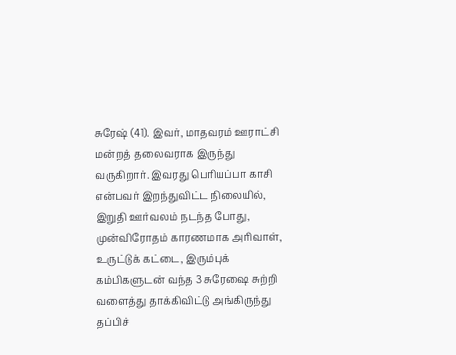சுரேஷ் (41). இவர், மாதவரம் ஊராட்சி மன்றத் தலைவராக இருந்து வருகிறார். இவரது பெரியப்பா காசி என்பவர் இறந்துவிட்ட நிலையில், இறுதி ஊர்வலம் நடந்த போது, முன்விரோதம் காரணமாக அரிவாள், உருட்டுக் கட்டை, இரும்புக் கம்பிகளுடன் வந்த 3 சுரேஷை சுற்றி வளைத்து தாக்கிவிட்டு அங்கிருந்து தப்பிச்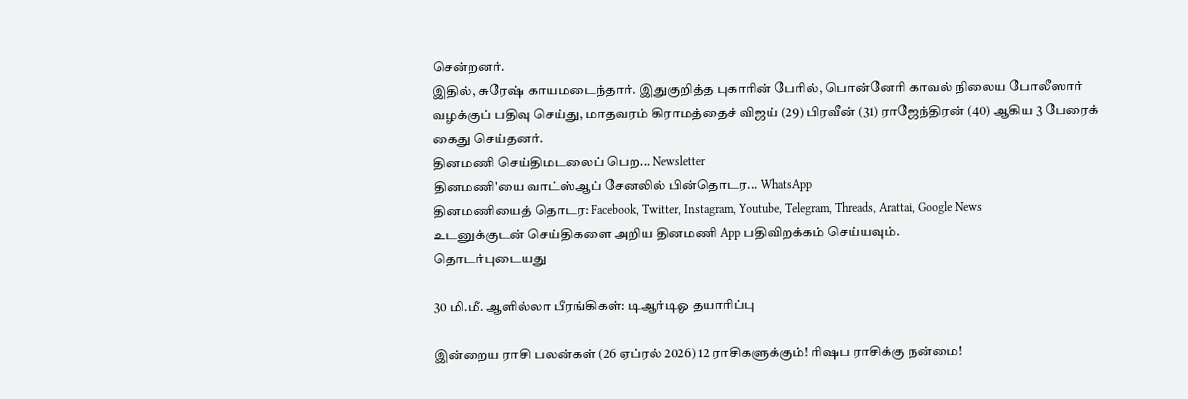சென்றனர்.
இதில், சுரேஷ் காயமடைந்தார். இதுகுறித்த புகாரின் பேரில், பொன்னேரி காவல் நிலைய போலீஸார் வழக்குப் பதிவு செய்து, மாதவரம் கிராமத்தைச் விஜய் (29) பிரவீன் (31) ராஜேந்திரன் (40) ஆகிய 3 பேரைக் கைது செய்தனர்.
தினமணி செய்திமடலைப் பெற... Newsletter
தினமணி'யை வாட்ஸ்ஆப் சேனலில் பின்தொடர... WhatsApp
தினமணியைத் தொடர: Facebook, Twitter, Instagram, Youtube, Telegram, Threads, Arattai, Google News
உடனுக்குடன் செய்திகளை அறிய தினமணி App பதிவிறக்கம் செய்யவும்.
தொடர்புடையது

30 மி.மீ. ஆளில்லா பீரங்கிகள்: டிஆர்டிஓ தயாரிப்பு

இன்றைய ராசி பலன்கள் (26 ஏப்ரல் 2026) 12 ராசிகளுக்கும்! ரிஷப ராசிக்கு நன்மை!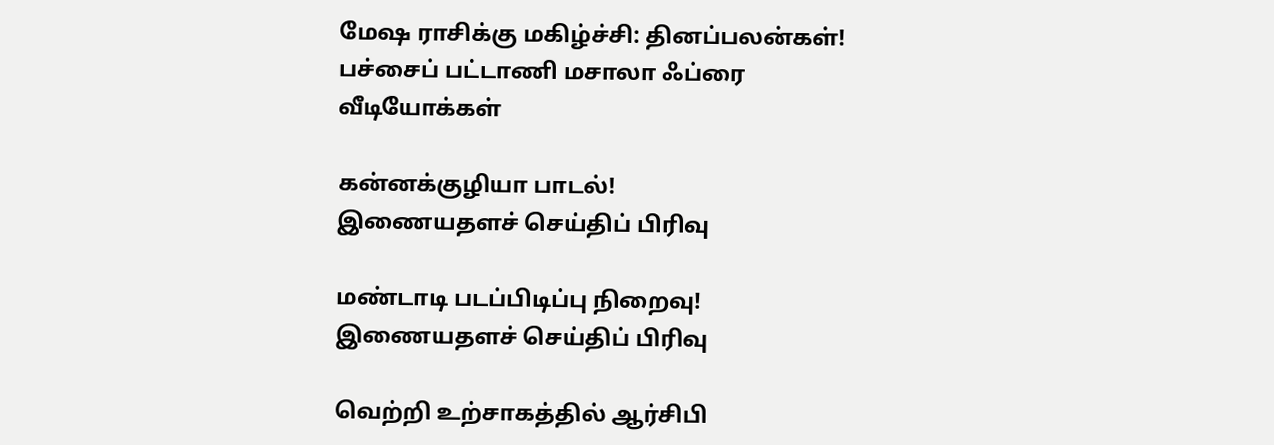மேஷ ராசிக்கு மகிழ்ச்சி: தினப்பலன்கள்!
பச்சைப் பட்டாணி மசாலா ஃப்ரை
வீடியோக்கள்

கன்னக்குழியா பாடல்!
இணையதளச் செய்திப் பிரிவு

மண்டாடி படப்பிடிப்பு நிறைவு!
இணையதளச் செய்திப் பிரிவு

வெற்றி உற்சாகத்தில் ஆர்சிபி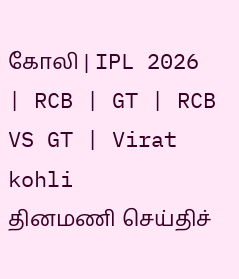கோலி | IPL 2026 | RCB | GT | RCB VS GT | Virat kohli
தினமணி செய்திச்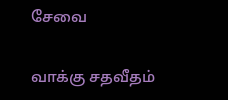சேவை

வாக்கு சதவீதம்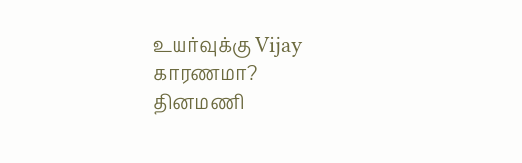உயர்வுக்கு Vijay காரணமா?
தினமணி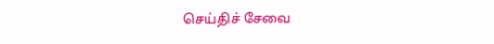செய்திச் சேவை